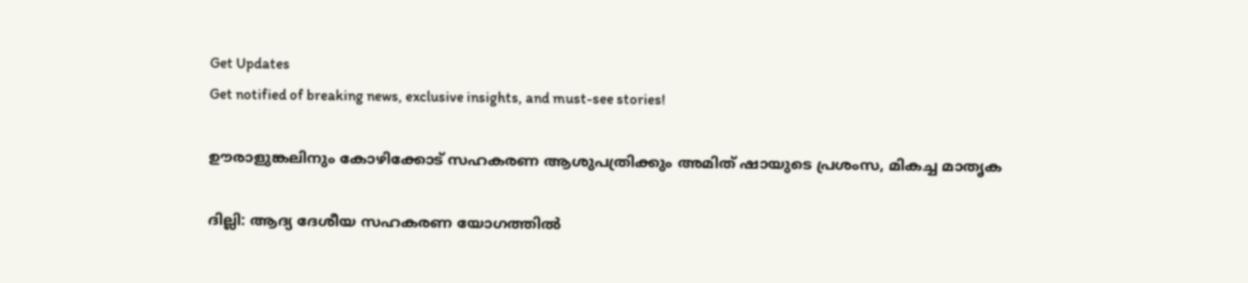Get Updates
Get notified of breaking news, exclusive insights, and must-see stories!

ഊരാളുങ്കലിനും കോഴിക്കോട് സഹകരണ ആശുപത്രിക്കും അമിത് ഷായുടെ പ്രശംസ, മികച്ച മാതൃക

ദില്ലി: ആദ്യ ദേശീയ സഹകരണ യോഗത്തില്‍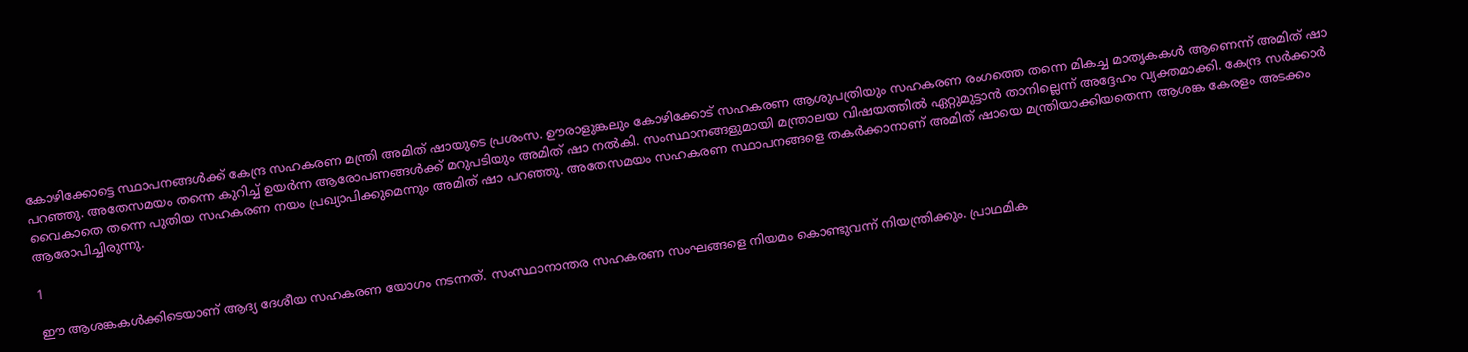കോഴിക്കോട്ടെ സ്ഥാപനങ്ങള്‍ക്ക് കേന്ദ്ര സഹകരണ മന്ത്രി അമിത് ഷായുടെ പ്രശംസ. ഊരാളുങ്കലും കോഴിക്കോട് സഹകരണ ആശുപത്രിയും സഹകരണ രംഗത്തെ തന്നെ മികച്ച മാതൃകകള്‍ ആണെന്ന് അമിത് ഷാ പറഞ്ഞു. അതേസമയം തന്നെ കുറിച്ച് ഉയര്‍ന്ന ആരോപണങ്ങള്‍ക്ക് മറുപടിയും അമിത് ഷാ നല്‍കി. സംസ്ഥാനങ്ങളുമായി മന്ത്രാലയ വിഷയത്തില്‍ ഏറ്റുമുട്ടാന്‍ താനില്ലെന്ന് അദ്ദേഹം വ്യക്തമാക്കി. കേന്ദ്ര സര്‍ക്കാര്‍ വൈകാതെ തന്നെ പുതിയ സഹകരണ നയം പ്രഖ്യാപിക്കുമെന്നും അമിത് ഷാ പറഞ്ഞു. അതേസമയം സഹകരണ സ്ഥാപനങ്ങളെ തകര്‍ക്കാനാണ് അമിത് ഷായെ മന്ത്രിയാക്കിയതെന്ന ആശങ്ക കേരളം അടക്കം ആരോപിച്ചിരുന്നു.

1

ഈ ആശങ്കകള്‍ക്കിടെയാണ് ആദ്യ ദേശീയ സഹകരണ യോഗം നടന്നത്. സംസ്ഥാനാന്തര സഹകരണ സംഘങ്ങളെ നിയമം കൊണ്ടുവന്ന് നിയന്ത്രിക്കും. പ്രാഥമിക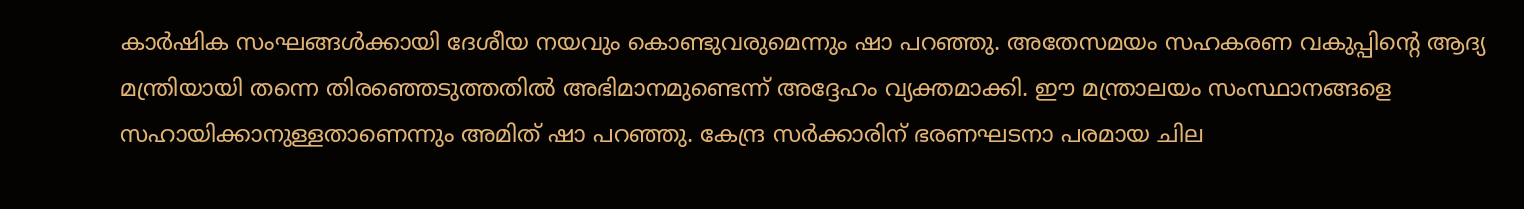കാര്‍ഷിക സംഘങ്ങള്‍ക്കായി ദേശീയ നയവും കൊണ്ടുവരുമെന്നും ഷാ പറഞ്ഞു. അതേസമയം സഹകരണ വകുപ്പിന്റെ ആദ്യ മന്ത്രിയായി തന്നെ തിരഞ്ഞെടുത്തതില്‍ അഭിമാനമുണ്ടെന്ന് അദ്ദേഹം വ്യക്തമാക്കി. ഈ മന്ത്രാലയം സംസ്ഥാനങ്ങളെ സഹായിക്കാനുള്ളതാണെന്നും അമിത് ഷാ പറഞ്ഞു. കേന്ദ്ര സര്‍ക്കാരിന് ഭരണഘടനാ പരമായ ചില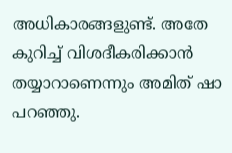അധികാരങ്ങളുണ്ട്. അതേ കുറിച്ച് വിശദീകരിക്കാന്‍ തയ്യാറാണെന്നും അമിത് ഷാ പറഞ്ഞു.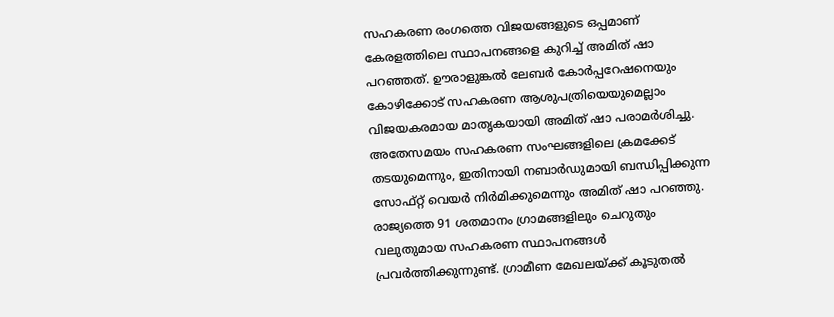സഹകരണ രംഗത്തെ വിജയങ്ങളുടെ ഒപ്പമാണ് കേരളത്തിലെ സ്ഥാപനങ്ങളെ കുറിച്ച് അമിത് ഷാ പറഞ്ഞത്. ഊരാളുങ്കല്‍ ലേബര്‍ കോര്‍പ്പറേഷനെയും കോഴിക്കോട് സഹകരണ ആശുപത്രിയെയുമെല്ലാം വിജയകരമായ മാതൃകയായി അമിത് ഷാ പരാമര്‍ശിച്ചു. അതേസമയം സഹകരണ സംഘങ്ങളിലെ ക്രമക്കേട് തടയുമെന്നും, ഇതിനായി നബാര്‍ഡുമായി ബന്ധിപ്പിക്കുന്ന സോഫ്റ്റ് വെയര്‍ നിര്‍മിക്കുമെന്നും അമിത് ഷാ പറഞ്ഞു. രാജ്യത്തെ 91 ശതമാനം ഗ്രാമങ്ങളിലും ചെറുതും വലുതുമായ സഹകരണ സ്ഥാപനങ്ങള്‍ പ്രവര്‍ത്തിക്കുന്നുണ്ട്. ഗ്രാമീണ മേഖലയ്ക്ക് കൂടുതല്‍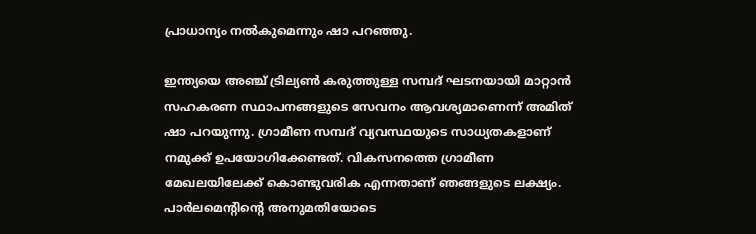പ്രാധാന്യം നല്‍കുമെന്നും ഷാ പറഞ്ഞു.

ഇന്ത്യയെ അഞ്ച് ട്രില്യണ്‍ കരുത്തുള്ള സമ്പദ് ഘടനയായി മാറ്റാന്‍ സഹകരണ സ്ഥാപനങ്ങളുടെ സേവനം ആവശ്യമാണെന്ന് അമിത് ഷാ പറയുന്നു. ഗ്രാമീണ സമ്പദ് വ്യവസ്ഥയുടെ സാധ്യതകളാണ് നമുക്ക് ഉപയോഗിക്കേണ്ടത്. വികസനത്തെ ഗ്രാമീണ മേഖലയിലേക്ക് കൊണ്ടുവരിക എന്നതാണ് ഞങ്ങളുടെ ലക്ഷ്യം. പാര്‍ലമെന്റിന്റെ അനുമതിയോടെ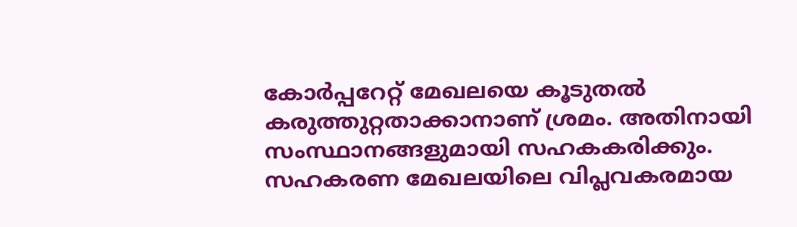കോര്‍പ്പറേറ്റ് മേഖലയെ കൂടുതല്‍ കരുത്തുറ്റതാക്കാനാണ് ശ്രമം. അതിനായി സംസ്ഥാനങ്ങളുമായി സഹകകരിക്കും. സഹകരണ മേഖലയിലെ വിപ്ലവകരമായ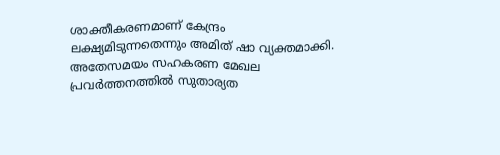ശാക്തീകരണമാണ് കേന്ദ്രം ലക്ഷ്യമിടുന്നതെന്നും അമിത് ഷാ വ്യക്തമാക്കി. അതേസമയം സഹകരണ മേഖല പ്രവര്‍ത്തനത്തില്‍ സുതാര്യത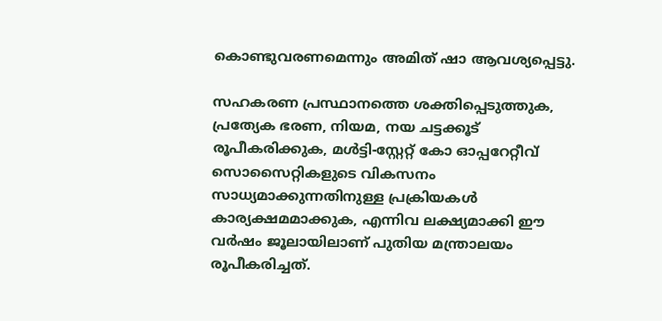കൊണ്ടുവരണമെന്നും അമിത് ഷാ ആവശ്യപ്പെട്ടു.

സഹകരണ പ്രസ്ഥാനത്തെ ശക്തിപ്പെടുത്തുക, പ്രത്യേക ഭരണ, നിയമ, നയ ചട്ടക്കൂട് രൂപീകരിക്കുക, മള്‍ട്ടി-സ്റ്റേറ്റ് കോ ഓപ്പറേറ്റീവ് സൊസൈറ്റികളുടെ വികസനം സാധ്യമാക്കുന്നതിനുള്ള പ്രക്രിയകള്‍ കാര്യക്ഷമമാക്കുക, എന്നിവ ലക്ഷ്യമാക്കി ഈ വര്‍ഷം ജൂലായിലാണ് പുതിയ മന്ത്രാലയം രൂപീകരിച്ചത്.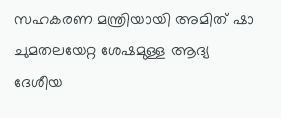സഹകരണ മന്ത്രിയായി അമിത് ഷാ ചുമതലയേറ്റ ശേഷമുള്ള ആദ്യ ദേശീയ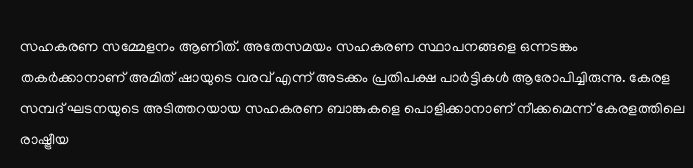സഹകരണ സമ്മേളനം ആണിത്. അതേസമയം സഹകരണ സ്ഥാപനങ്ങളെ ഒന്നടങ്കം തകര്‍ക്കാനാണ് അമിത് ഷായുടെ വരവ് എന്ന് അടക്കം പ്രതിപക്ഷ പാര്‍ട്ടികള്‍ ആരോപിച്ചിരുന്നു. കേരള സമ്പദ് ഘടനയുടെ അടിത്തറയായ സഹകരണ ബാങ്കുകളെ പൊളിക്കാനാണ് നീക്കമെന്ന് കേരളത്തിലെ രാഷ്ട്രീയ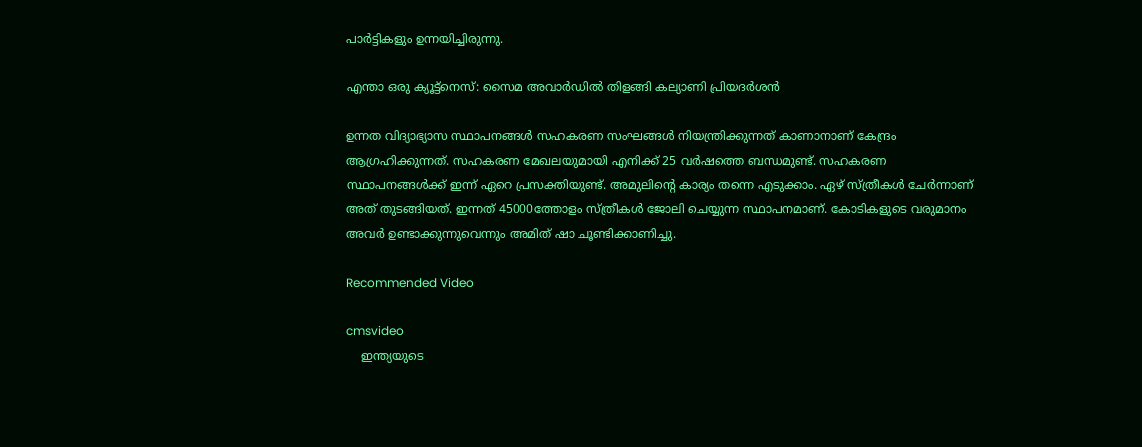പാര്‍ട്ടികളും ഉന്നയിച്ചിരുന്നു.

എന്താ ഒരു ക്യൂട്ട്‌നെസ്: സൈമ അവാര്‍ഡില്‍ തിളങ്ങി കല്യാണി പ്രിയദര്‍ശന്‍

ഉന്നത വിദ്യാഭ്യാസ സ്ഥാപനങ്ങള്‍ സഹകരണ സംഘങ്ങള്‍ നിയന്ത്രിക്കുന്നത് കാണാനാണ് കേന്ദ്രം ആഗ്രഹിക്കുന്നത്. സഹകരണ മേഖലയുമായി എനിക്ക് 25 വര്‍ഷത്തെ ബന്ധമുണ്ട്. സഹകരണ സ്ഥാപനങ്ങള്‍ക്ക് ഇന്ന് ഏറെ പ്രസക്തിയുണ്ട്. അമുലിന്റെ കാര്യം തന്നെ എടുക്കാം. ഏഴ് സ്ത്രീകള്‍ ചേര്‍ന്നാണ് അത് തുടങ്ങിയത്. ഇന്നത് 45000ത്തോളം സ്ത്രീകള്‍ ജോലി ചെയ്യുന്ന സ്ഥാപനമാണ്. കോടികളുടെ വരുമാനം അവര്‍ ഉണ്ടാക്കുന്നുവെന്നും അമിത് ഷാ ചൂണ്ടിക്കാണിച്ചു.

Recommended Video

cmsvideo
    ഇന്ത്യയുടെ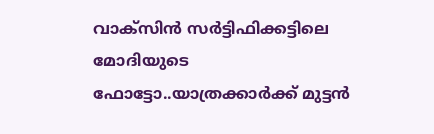വാക്സിൻ സർട്ടിഫിക്കട്ടിലെ മോദിയുടെ ഫോട്ടോ..യാത്രക്കാർക്ക് മുട്ടൻ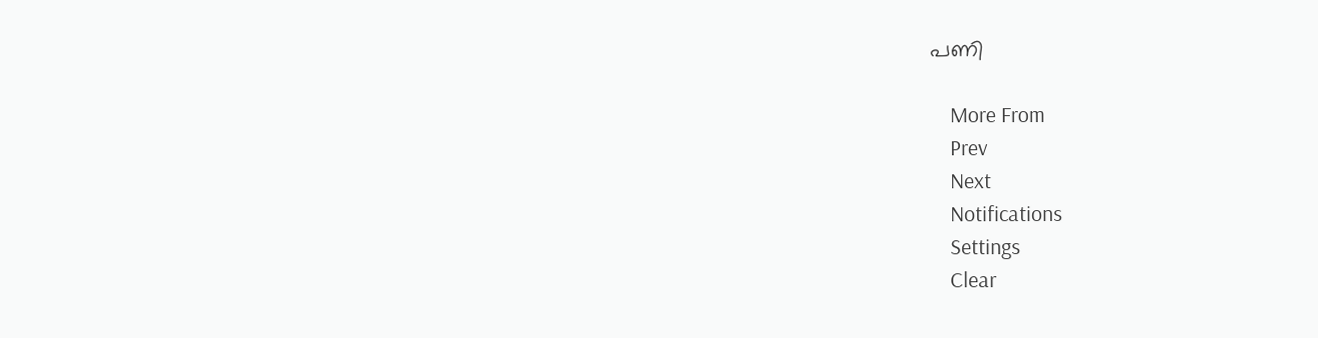പണി

    More From
    Prev
    Next
    Notifications
    Settings
    Clear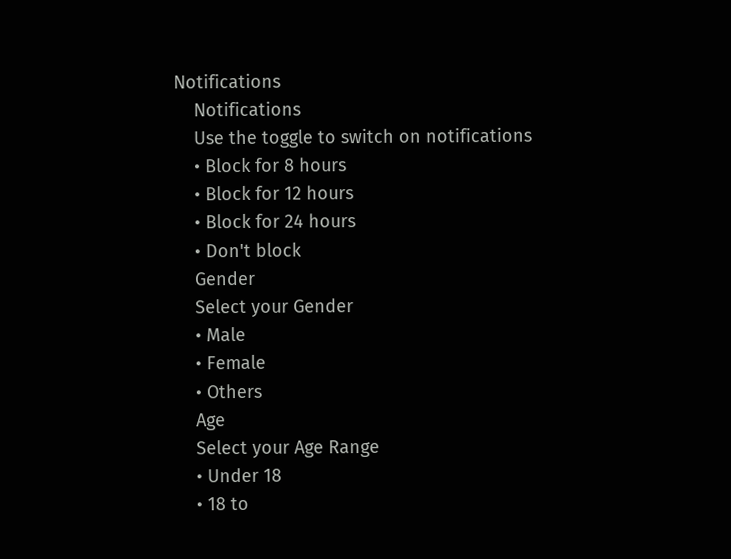Notifications
    Notifications
    Use the toggle to switch on notifications
    • Block for 8 hours
    • Block for 12 hours
    • Block for 24 hours
    • Don't block
    Gender
    Select your Gender
    • Male
    • Female
    • Others
    Age
    Select your Age Range
    • Under 18
    • 18 to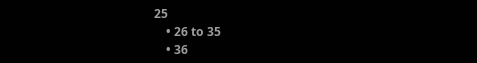25
    • 26 to 35
    • 36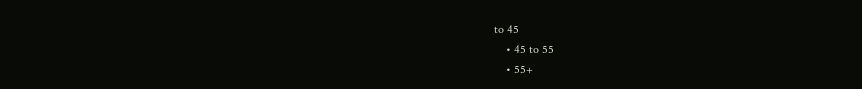to 45
    • 45 to 55
    • 55+